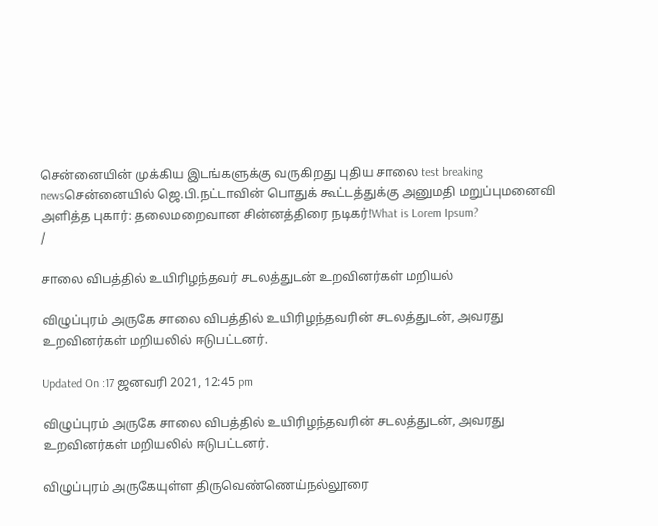சென்னையின் முக்கிய இடங்களுக்கு வருகிறது புதிய சாலை test breaking newsசென்னையில் ஜெ.பி.நட்டாவின் பொதுக் கூட்டத்துக்கு அனுமதி மறுப்புமனைவி அளித்த புகார்: தலைமறைவான சின்னத்திரை நடிகர்!What is Lorem Ipsum?
/

சாலை விபத்தில் உயிரிழந்தவர் சடலத்துடன் உறவினர்கள் மறியல்

விழுப்புரம் அருகே சாலை விபத்தில் உயிரிழந்தவரின் சடலத்துடன், அவரது உறவினர்கள் மறியலில் ஈடுபட்டனர்.

Updated On :17 ஜனவரி 2021, 12:45 pm

விழுப்புரம் அருகே சாலை விபத்தில் உயிரிழந்தவரின் சடலத்துடன், அவரது உறவினர்கள் மறியலில் ஈடுபட்டனர்.

விழுப்புரம் அருகேயுள்ள திருவெண்ணெய்நல்லூரை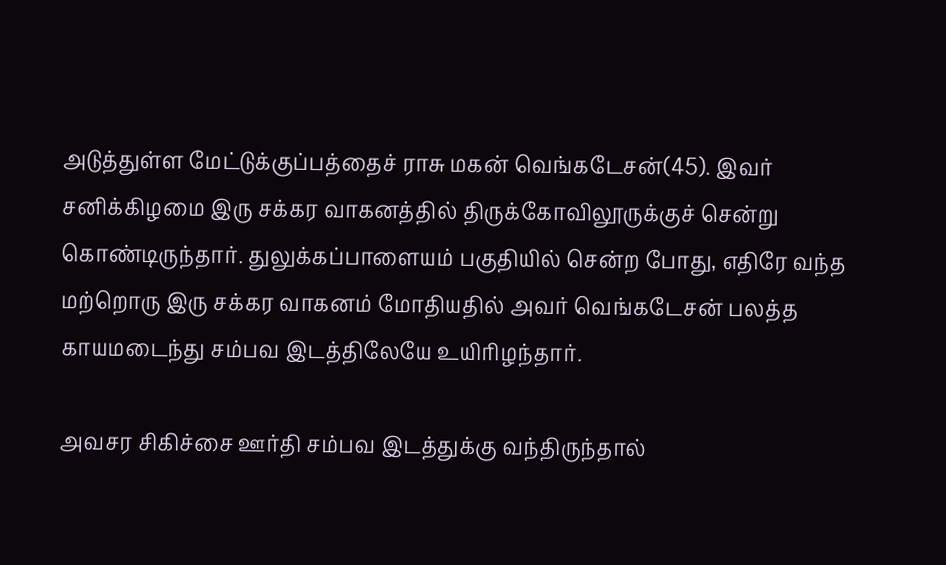அடுத்துள்ள மேட்டுக்குப்பத்தைச் ராசு மகன் வெங்கடேசன்(45). இவர் சனிக்கிழமை இரு சக்கர வாகனத்தில் திருக்கோவிலூருக்குச் சென்று கொண்டிருந்தார். துலுக்கப்பாளையம் பகுதியில் சென்ற போது, எதிரே வந்த மற்றொரு இரு சக்கர வாகனம் மோதியதில் அவர் வெங்கடேசன் பலத்த காயமடைந்து சம்பவ இடத்திலேயே உயிரிழந்தார்.

அவசர சிகிச்சை ஊர்தி சம்பவ இடத்துக்கு வந்திருந்தால்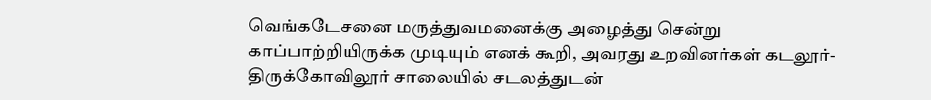வெங்கடேசனை மருத்துவமனைக்கு அழைத்து சென்று காப்பாற்றியிருக்க முடியும் எனக் கூறி, அவரது உறவினர்கள் கடலூர்- திருக்கோவிலூர் சாலையில் சடலத்துடன்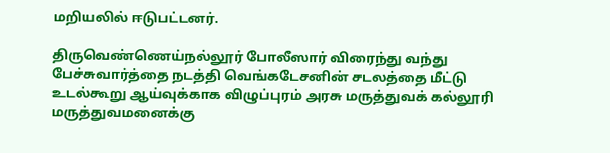மறியலில் ஈடுபட்டனர்.

திருவெண்ணெய்நல்லூர் போலீஸார் விரைந்து வந்து பேச்சுவார்த்தை நடத்தி வெங்கடேசனின் சடலத்தை மீட்டு உடல்கூறு ஆய்வுக்காக விழுப்புரம் அரசு மருத்துவக் கல்லூரி மருத்துவமனைக்கு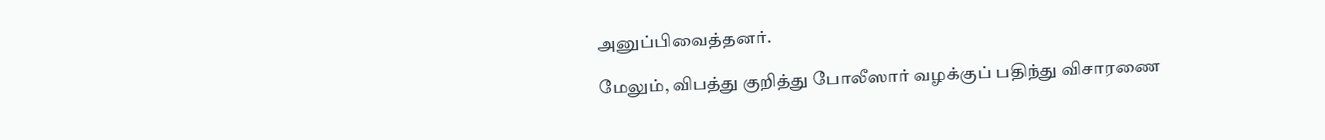அனுப்பிவைத்தனர்.

மேலும், விபத்து குறித்து போலீஸார் வழக்குப் பதிந்து விசாரணை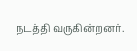நடத்தி வருகின்றனர்.